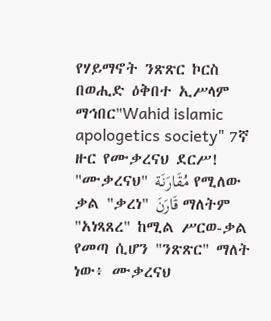የሃይማኖት ንጽጽር ኮርስ በወሒድ ዕቅበተ ኢሥላም ማኅበር"Wahid islamic apologetics society" 7ኛ ዙር የሙቃረናህ ደርሥ! "ሙቃረናህ" مُقَارَنَة የሚለው ቃል "ቃረነ" قَارَنَ ማለትም "አነጻጸረ" ከሚል ሥርወ-ቃል የመጣ ሲሆን "ንጽጽር" ማለት ነው፥ ሙቃረናህ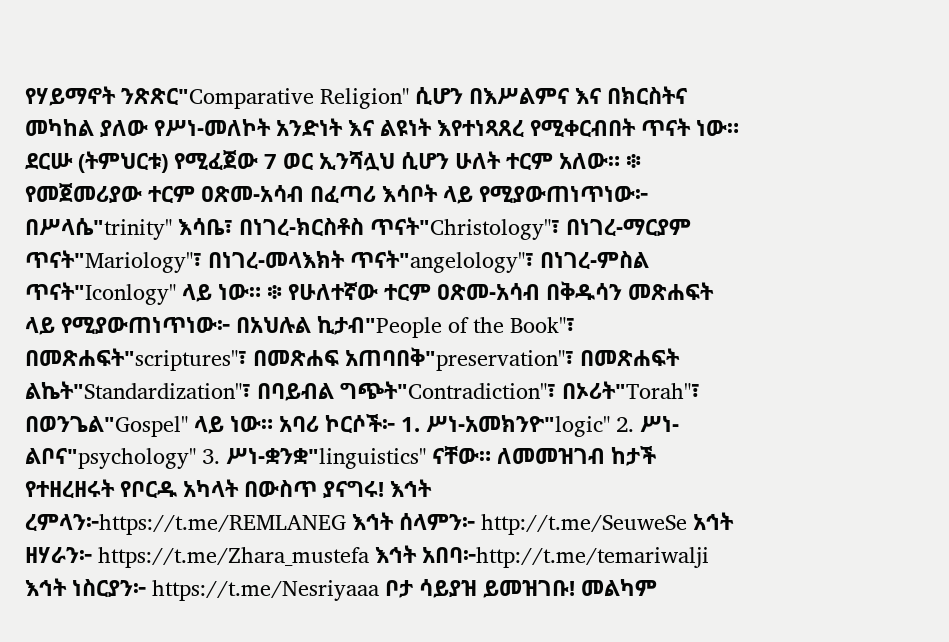የሃይማኖት ንጽጽር"Comparative Religion" ሲሆን በእሥልምና እና በክርስትና መካከል ያለው የሥነ-መለኮት አንድነት እና ልዩነት እየተነጻጸረ የሚቀርብበት ጥናት ነው። ደርሡ (ትምህርቱ) የሚፈጀው 7 ወር ኢንሻሏህ ሲሆን ሁለት ተርም አለው። ፨ የመጀመሪያው ተርም ዐጽመ-አሳብ በፈጣሪ እሳቦት ላይ የሚያውጠነጥነው፦ በሥላሴ"trinity" እሳቤ፣ በነገረ-ክርስቶስ ጥናት"Christology"፣ በነገረ-ማርያም ጥናት"Mariology"፣ በነገረ-መላእክት ጥናት"angelology"፣ በነገረ-ምስል ጥናት"Iconlogy" ላይ ነው። ፨ የሁለተኛው ተርም ዐጽመ-አሳብ በቅዱሳን መጽሐፍት ላይ የሚያውጠነጥነው፦ በአህሉል ኪታብ"People of the Book"፣ በመጽሐፍት"scriptures"፣ በመጽሐፍ አጠባበቅ"preservation"፣ በመጽሐፍት ልኬት"Standardization"፣ በባይብል ግጭት"Contradiction"፣ በኦሪት"Torah"፣ በወንጌል"Gospel" ላይ ነው። አባሪ ኮርሶች፦ 1. ሥነ-አመክንዮ"logic" 2. ሥነ-ልቦና"psychology" 3. ሥነ-ቋንቋ"linguistics" ናቸው። ለመመዝገብ ከታች የተዘረዘሩት የቦርዱ አካላት በውስጥ ያናግሩ! እኅት ረምላን፦https://t.me/REMLANEG እኅት ሰላምን፦ http://t.me/SeuweSe አኅት ዘሃራን፦ https://t.me/Zhara_mustefa እኅት አበባ፦http://t.me/temariwalji እኅት ነስርያን፦ https://t.me/Nesriyaaa ቦታ ሳይያዝ ይመዝገቡ! መልካም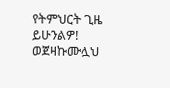የትምህርት ጊዜ ይሁንልዎ! ወጀዛኩሙሏህ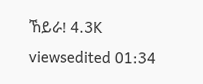ኸይራ! 4.3K viewsedited 01:34